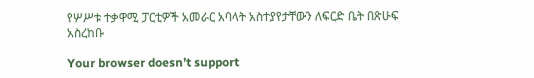የሦሥቱ ተቃዋሚ ፓርቲዎች አመራር አባላት አስተያየታቸውን ለፍርድ ቤት በጽሁፍ አስረከቡ

Your browser doesn’t support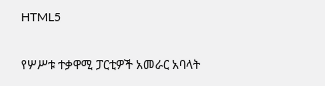HTML5

የሦሥቱ ተቃዋሚ ፓርቲዎች አመራር አባላት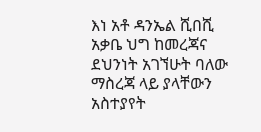እነ አቶ ዳንኤል ሺበሺ አቃቤ ህግ ከመረጃና ደህንነት አገኘሁት ባለው ማስረጃ ላይ ያላቸውን አስተያየት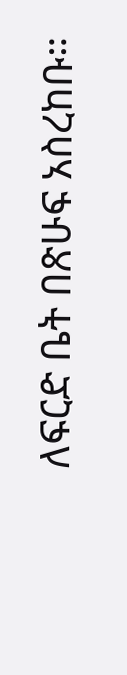ለፍርድ ቤት በጽሁፍ አስረከቡ።